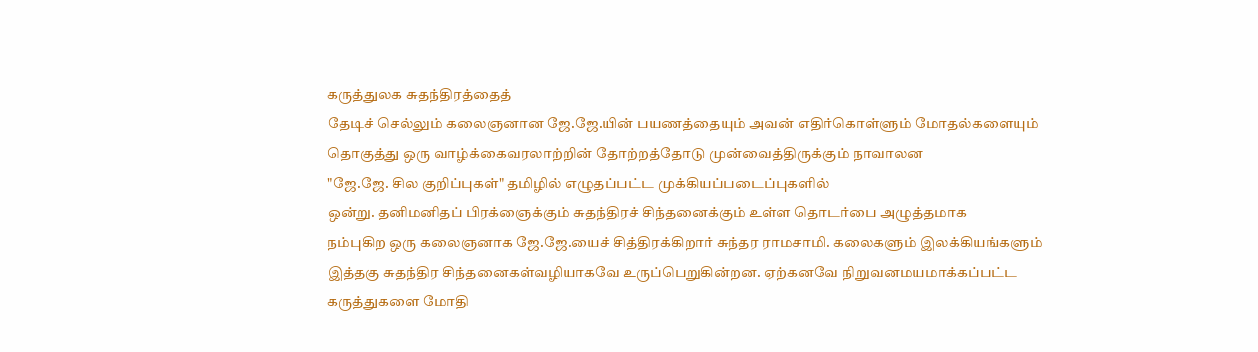கருத்துலக சுதந்திரத்தைத்
தேடிச் செல்லும் கலைஞனான ஜே.ஜே.யின் பயணத்தையும் அவன் எதிர்கொள்ளும் மோதல்களையும்
தொகுத்து ஒரு வாழ்க்கைவரலாற்றின் தோற்றத்தோடு முன்வைத்திருக்கும் நாவாலன
"ஜே.ஜே. சில குறிப்புகள்" தமிழில் எழுதப்பட்ட முக்கியப்படைப்புகளில்
ஒன்று. தனிமனிதப் பிரக்ஞைக்கும் சுதந்திரச் சிந்தனைக்கும் உள்ள தொடர்பை அழுத்தமாக
நம்புகிற ஒரு கலைஞனாக ஜே.ஜே.யைச் சித்திரக்கிறார் சுந்தர ராமசாமி. கலைகளும் இலக்கியங்களும்
இத்தகு சுதந்திர சிந்தனைகள்வழியாகவே உருப்பெறுகின்றன. ஏற்கனவே நிறுவனமயமாக்கப்பட்ட
கருத்துகளை மோதி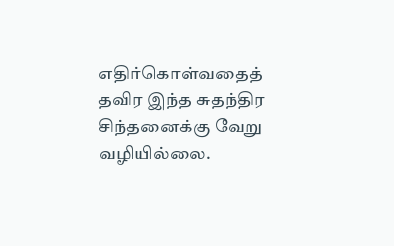எதிர்கொள்வதைத் தவிர இந்த சுதந்திர சிந்தனைக்கு வேறு வழியில்லை.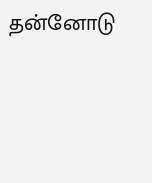தன்னோடு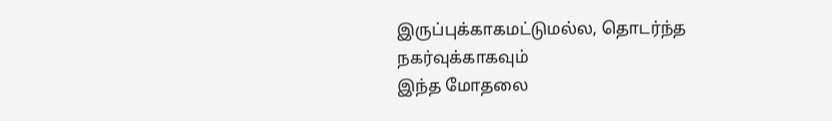இருப்புக்காகமட்டுமல்ல, தொடர்ந்த நகர்வுக்காகவும்
இந்த மோதலை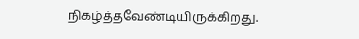நிகழ்த்தவேண்டியிருக்கிறது.